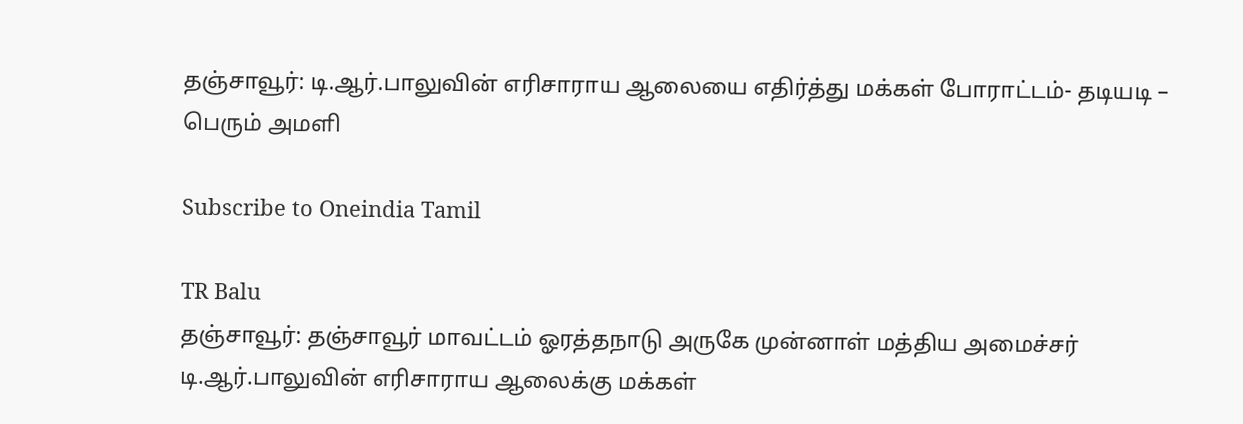தஞ்சாவூர்: டி.ஆர்.பாலுவின் எரிசாராய ஆலையை எதிர்த்து மக்கள் போராட்டம்- தடியடி – பெரும் அமளி

Subscribe to Oneindia Tamil

TR Balu
தஞ்சாவூர்: தஞ்சாவூர் மாவட்டம் ஓரத்தநாடு அருகே முன்னாள் மத்திய அமைச்சர் டி.ஆர்.பாலுவின் எரிசாராய ஆலைக்கு மக்கள்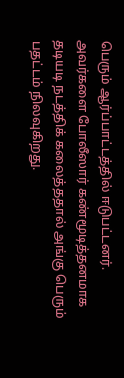பெரும் ஆர்ப்பாட்டத்தில் ஈடுபட்டனர். அவர்களை போலீஸார் கண்மூடித்தனமாக தடியடி நடத்திக் கலைத்ததால் அங்கு பெரும் பதட்டம் நிலவுகிறது.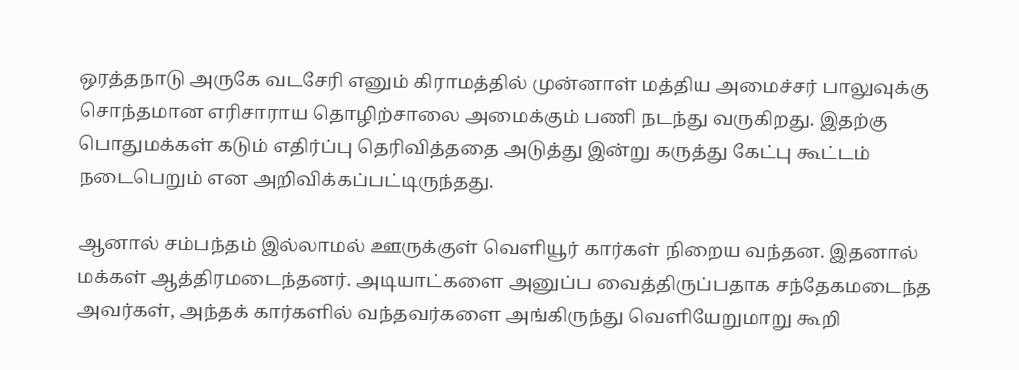ஒரத்தநாடு அருகே வடசேரி எனும் கிராமத்தில் முன்னாள் மத்திய அமைச்சர் பாலுவுக்கு சொந்தமான எரிசாராய தொழிற்சாலை அமைக்கும் பணி நடந்து வருகிறது. இதற்கு பொதுமக்கள் கடும் எதிர்ப்பு தெரிவித்ததை அடுத்து இன்று கருத்து கேட்பு கூட்டம் நடைபெறும் என அறிவிக்கப்பட்டிருந்தது.

ஆனால் சம்பந்தம் இல்லாமல் ஊருக்குள் வெளியூர் கார்கள் நிறைய வந்தன. இதனால் மக்கள் ஆத்திரமடைந்தனர். அடியாட்களை அனுப்ப வைத்திருப்பதாக சந்தேகமடைந்த அவர்கள், அந்தக் கார்களில் வந்தவர்களை அங்கிருந்து வெளியேறுமாறு கூறி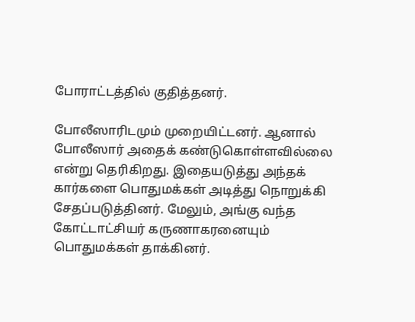போராட்டத்தில் குதித்தனர்.

போலீஸாரிடமும் முறையிட்டனர். ஆனால் போலீஸார் அதைக் கண்டுகொள்ளவில்லை என்று தெரிகிறது. இதையடுத்து அந்தக் கார்களை பொதுமக்கள் அடித்து நொறுக்கி சேதப்படுத்தினர். மேலும், அங்கு வந்த கோட்டாட்சியர் கருணாகரனையும் பொதுமக்கள் தாக்கினர்.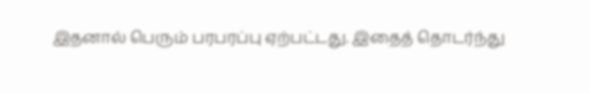இதனால் பெரும் பரபரப்பு ஏற்பட்டது. இதைத் தொடர்ந்து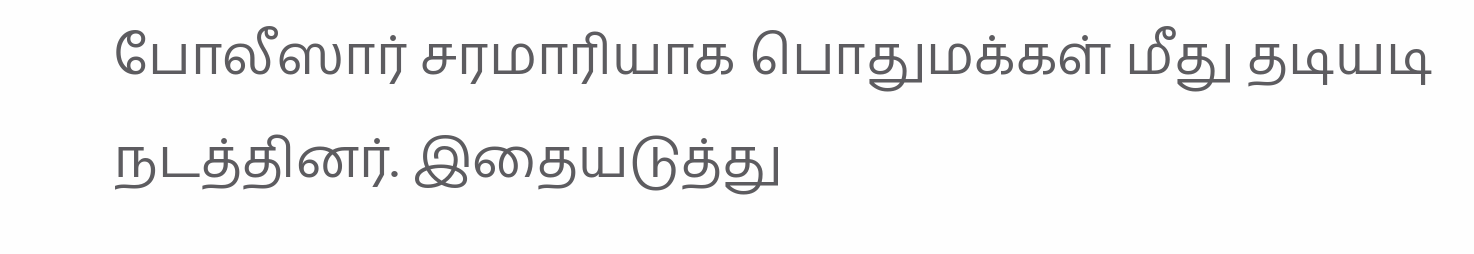போலீஸார் சரமாரியாக பொதுமக்கள் மீது தடியடி நடத்தினர். இதையடுத்து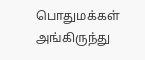பொதுமக்கள் அங்கிருந்து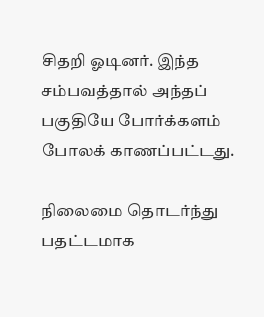சிதறி ஓடினர். இந்த சம்பவத்தால் அந்தப் பகுதியே போர்க்களம் போலக் காணப்பட்டது.

நிலைமை தொடர்ந்து பதட்டமாக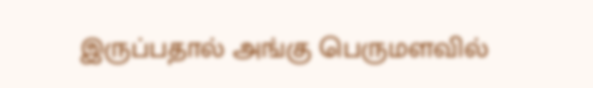இருப்பதால் அங்கு பெருமளவில்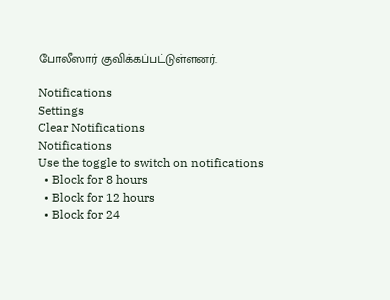போலீஸார் குவிக்கப்பட்டுள்ளனர்.

Notifications
Settings
Clear Notifications
Notifications
Use the toggle to switch on notifications
  • Block for 8 hours
  • Block for 12 hours
  • Block for 24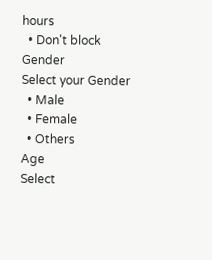hours
  • Don't block
Gender
Select your Gender
  • Male
  • Female
  • Others
Age
Select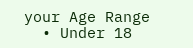your Age Range
  • Under 18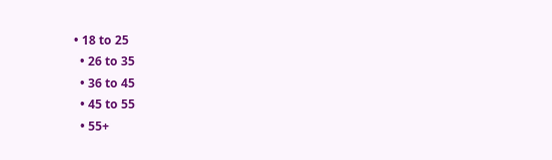• 18 to 25
  • 26 to 35
  • 36 to 45
  • 45 to 55
  • 55+